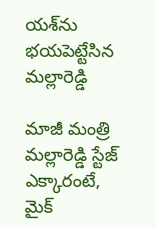య‌శ్‌ను భ‌య‌పెట్టేసిన మ‌ల్లారెడ్డి

మాజీ మంత్రి మ‌ల్లారెడ్డి స్టేజ్ ఎక్కారంటే, మైక్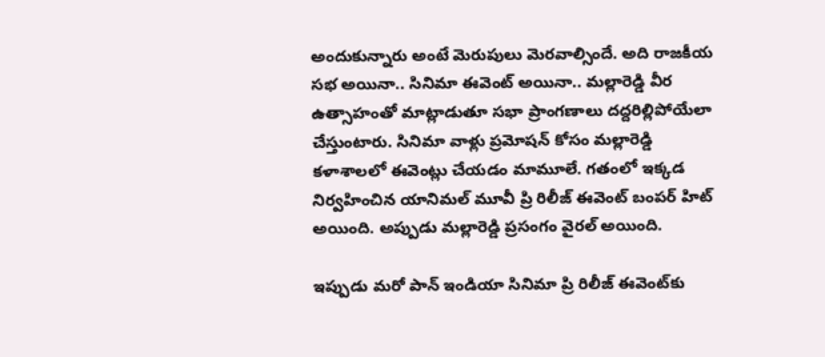అందుకున్నారు అంటే మెరుపులు మెర‌వాల్సిందే. అది రాజ‌కీయ స‌భ అయినా.. సినిమా ఈవెంట్ అయినా.. మ‌ల్లారెడ్డి వీర ఉత్సాహంతో మాట్లాడుతూ స‌భా ప్రాంగ‌ణాలు ద‌ద్ద‌రిల్లిపోయేలా చేస్తుంటారు. సినిమా వాళ్లు ప్ర‌మోష‌న్ కోసం మ‌ల్లారెడ్డి క‌ళాశాల‌లో ఈవెంట్లు చేయ‌డం మామూలే. గ‌తంలో ఇక్క‌డ నిర్వ‌హించిన‌ యానిమ‌ల్ మూవీ ప్రి రిలీజ్ ఈవెంట్ బంప‌ర్ హిట్ అయింది. అప్పుడు మ‌ల్లారెడ్డి ప్ర‌సంగం వైర‌ల్ అయింది.

ఇప్పుడు మ‌రో పాన్ ఇండియా సినిమా ప్రి రిలీజ్ ఈవెంట్‌కు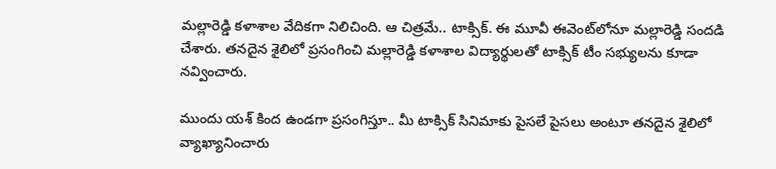మ‌ల్లారెడ్డి క‌ళాశాల వేదిక‌గా నిలిచింది. ఆ చిత్ర‌మే.. టాక్సిక్. ఈ మూవీ ఈవెంట్‌లోనూ మ‌ల్లారెడ్డి సంద‌డి చేశారు. త‌న‌దైన శైలిలో ప్ర‌సంగించి మ‌ల్లారెడ్డి క‌ళాశాల‌ విద్యార్థుల‌తో టాక్సిక్ టీం స‌భ్యుల‌ను కూడా న‌వ్వించారు.

ముందు య‌శ్ కింద ఉండ‌గా ప్ర‌సంగిస్తూ.. మీ టాక్సిక్ సినిమాకు పైస‌లే పైస‌లు అంటూ త‌న‌దైన శైలిలో వ్యాఖ్యానించారు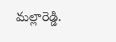మ‌ల్లారెడ్డి.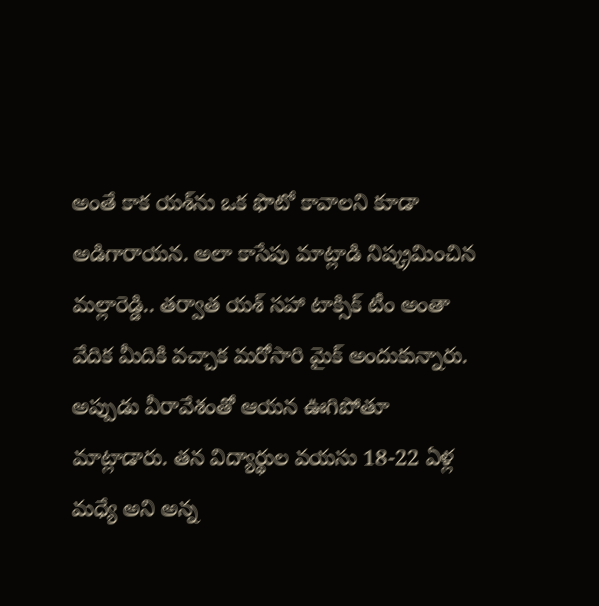అంతే కాక య‌శ్‌ను ఒక ఫొటో కావాల‌ని కూడా అడిగారాయ‌న‌. అలా కాసేపు మాట్లాడి నిష్క్ర‌మించిన మల్లారెడ్డి.. త‌ర్వాత య‌శ్ స‌హా టాక్సిక్ టీం అంతా వేదిక మీదికి వ‌చ్చాక మ‌రోసారి మైక్ అందుకున్నారు. అప్పుడు వీరావేశంతో ఆయ‌న ఊగిపోతూ మాట్లాడారు. త‌న విద్యార్థుల వ‌య‌సు 18-22 ఏళ్ల మ‌ధ్యే అని అన్న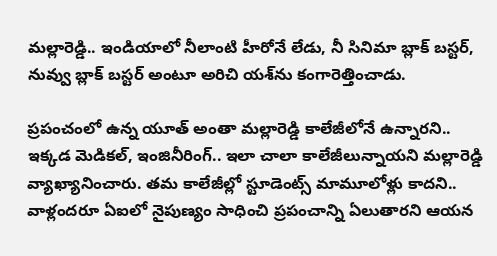మల్లారెడ్డి.. ఇండియాలో నీలాంటి హీరోనే లేడు, నీ సినిమా బ్లాక్ బ‌స్ట‌ర్, నువ్వు బ్లాక్ బ‌స్ట‌ర్ అంటూ అరిచి య‌శ్‌ను కంగారెత్తించాడు.

ప్ర‌పంచంలో ఉన్న యూత్ అంతా మ‌ల్లారెడ్డి కాలేజీలోనే ఉన్నార‌ని.. ఇక్క‌డ మెడిక‌ల్, ఇంజినీరింగ్.. ఇలా చాలా కాలేజీలున్నాయ‌ని మ‌ల్లారెడ్డి వ్యాఖ్యానించారు. త‌మ కాలేజీల్లో స్టూడెంట్స్ మామూలోళ్లు కాద‌ని.. వాళ్లంద‌రూ ఏఐలో నైపుణ్యం సాధించి ప్ర‌పంచాన్ని ఏలుతార‌ని ఆయ‌న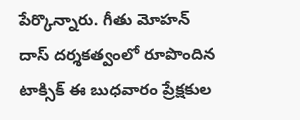పేర్కొన్నారు. గీతు మోహ‌న్ దాస్ ద‌ర్శ‌క‌త్వంలో రూపొందిన టాక్సిక్ ఈ బుధ‌వారం ప్రేక్ష‌కుల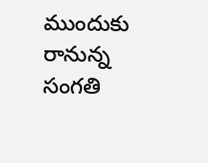ముందుకు రానున్న సంగ‌తి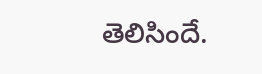తెలిసిందే.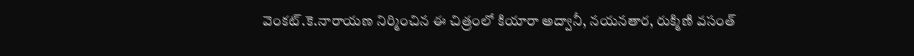వెంక‌ట్.కె.నారాయ‌ణ నిర్మించిన ఈ చిత్రంలో కియారా అద్వానీ, న‌య‌న‌తార‌, రుక్మిణి వ‌సంత్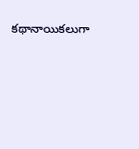క‌థానాయిక‌లుగా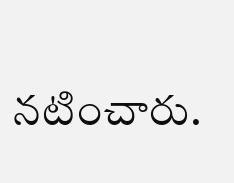న‌టించారు.